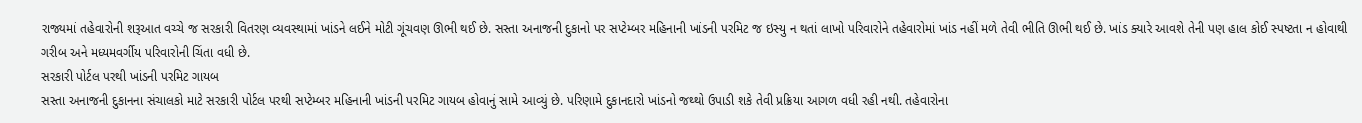રાજ્યમાં તહેવારોની શરૂઆત વચ્ચે જ સરકારી વિતરણ વ્યવસ્થામાં ખાંડને લઈને મોટી ગૂંચવણ ઊભી થઈ છે. સસ્તા અનાજની દુકાનો પર સપ્ટેમ્બર મહિનાની ખાંડની પરમિટ જ ઇસ્યુ ન થતાં લાખો પરિવારોને તહેવારોમાં ખાંડ નહીં મળે તેવી ભીતિ ઊભી થઈ છે. ખાંડ ક્યારે આવશે તેની પણ હાલ કોઈ સ્પષ્ટતા ન હોવાથી ગરીબ અને મધ્યમવર્ગીય પરિવારોની ચિંતા વધી છે.
સરકારી પોર્ટલ પરથી ખાંડની પરમિટ ગાયબ
સસ્તા અનાજની દુકાનના સંચાલકો માટે સરકારી પોર્ટલ પરથી સપ્ટેમ્બર મહિનાની ખાંડની પરમિટ ગાયબ હોવાનું સામે આવ્યું છે. પરિણામે દુકાનદારો ખાંડનો જથ્થો ઉપાડી શકે તેવી પ્રક્રિયા આગળ વધી રહી નથી. તહેવારોના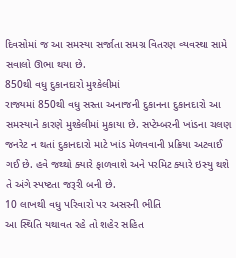દિવસોમાં જ આ સમસ્યા સર્જાતા સમગ્ર વિતરણ વ્યવસ્થા સામે સવાલો ઊભા થયા છે.
850થી વધુ દુકાનદારો મુશ્કેલીમાં
રાજ્યમાં 850થી વધુ સસ્તા અનાજની દુકાનના દુકાનદારો આ સમસ્યાને કારણે મુશ્કેલીમાં મુકાયા છે. સપ્ટેમ્બરની ખાંડના ચલણ જનરેટ ન થતાં દુકાનદારો માટે ખાંડ મેળવવાની પ્રક્રિયા અટવાઈ ગઈ છે. હવે જથ્થો ક્યારે ફાળવાશે અને પરમિટ ક્યારે ઇસ્યુ થશે તે અંગે સ્પષ્ટતા જરૂરી બની છે.
10 લાખથી વધુ પરિવારો પર અસરની ભીતિ
આ સ્થિતિ યથાવત રહે તો શહેર સહિત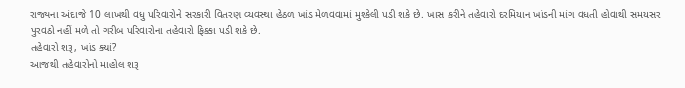રાજ્યના અંદાજે 10 લાખથી વધુ પરિવારોને સરકારી વિતરણ વ્યવસ્થા હેઠળ ખાંડ મેળવવામાં મુશ્કેલી પડી શકે છે. ખાસ કરીને તહેવારો દરમિયાન ખાંડની માંગ વધતી હોવાથી સમયસર પુરવઠો નહીં મળે તો ગરીબ પરિવારોના તહેવારો ફિક્કા પડી શકે છે.
તહેવારો શરૂ, ખાંડ ક્યાં?
આજથી તહેવારોનો માહોલ શરૂ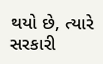થયો છે, ત્યારે સરકારી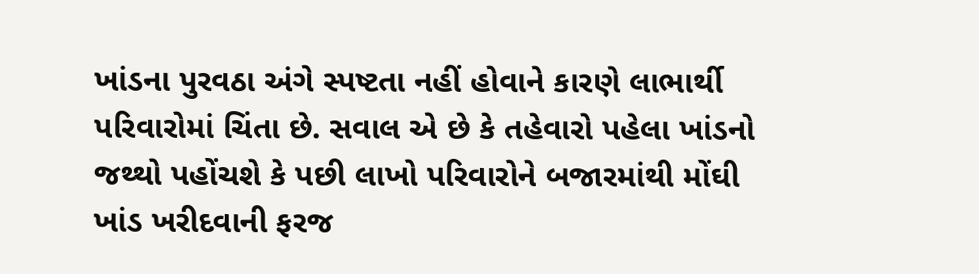ખાંડના પુરવઠા અંગે સ્પષ્ટતા નહીં હોવાને કારણે લાભાર્થી પરિવારોમાં ચિંતા છે. સવાલ એ છે કે તહેવારો પહેલા ખાંડનો જથ્થો પહોંચશે કે પછી લાખો પરિવારોને બજારમાંથી મોંઘી ખાંડ ખરીદવાની ફરજ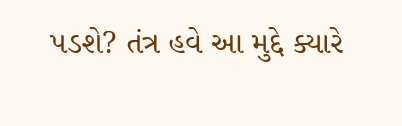પડશે? તંત્ર હવે આ મુદ્દે ક્યારે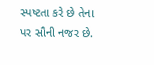સ્પષ્ટતા કરે છે તેના પર સૌની નજર છે.